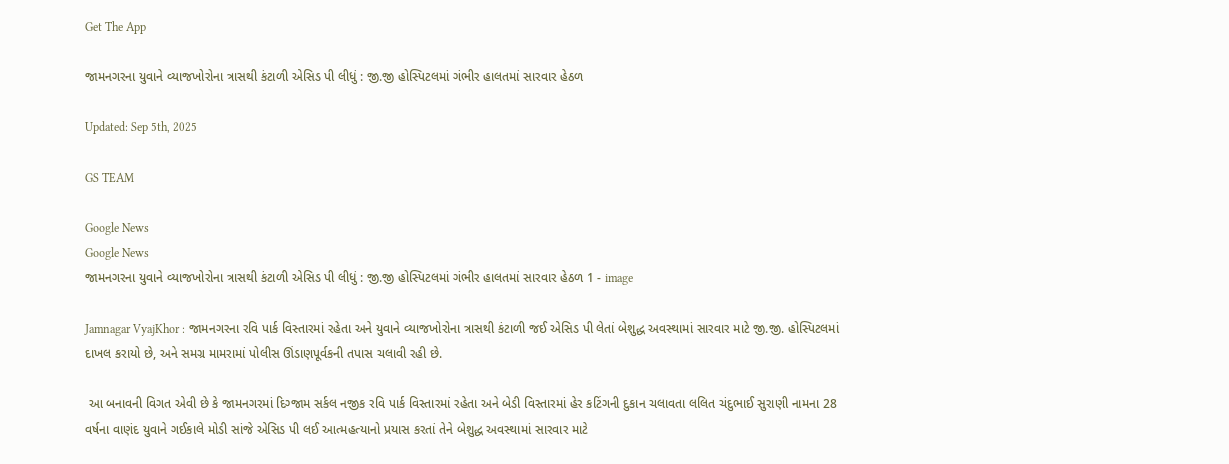Get The App

જામનગરના યુવાને વ્યાજખોરોના ત્રાસથી કંટાળી એસિડ પી લીધું : જી.જી હોસ્પિટલમાં ગંભીર હાલતમાં સારવાર હેઠળ

Updated: Sep 5th, 2025

GS TEAM

Google News
Google News
જામનગરના યુવાને વ્યાજખોરોના ત્રાસથી કંટાળી એસિડ પી લીધું : જી.જી હોસ્પિટલમાં ગંભીર હાલતમાં સારવાર હેઠળ 1 - image

Jamnagar VyajKhor : જામનગરના રવિ પાર્ક વિસ્તારમાં રહેતા અને યુવાને વ્યાજખોરોના ત્રાસથી કંટાળી જઈ એસિડ પી લેતાં બેશુદ્ધ અવસ્થામાં સારવાર માટે જી.જી. હોસ્પિટલમાં દાખલ કરાયો છે, અને સમગ્ર મામરામાં પોલીસ ઊંડાણપૂર્વકની તપાસ ચલાવી રહી છે.

 આ બનાવની વિગત એવી છે કે જામનગરમાં દિગ્જામ સર્કલ નજીક રવિ પાર્ક વિસ્તારમાં રહેતા અને બેડી વિસ્તારમાં હેર કટિંગની દુકાન ચલાવતા લલિત ચંદુભાઈ સુરાણી નામના 28 વર્ષના વાણંદ યુવાને ગઈકાલે મોડી સાંજે એસિડ પી લઈ આત્મહત્યાનો પ્રયાસ કરતાં તેને બેશુદ્ધ અવસ્થામાં સારવાર માટે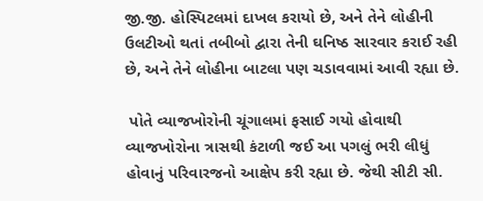જી.જી. હોસ્પિટલમાં દાખલ કરાયો છે, અને તેને લોહીની ઉલટીઓ થતાં તબીબો દ્વારા તેની ઘનિષ્ઠ સારવાર કરાઈ રહી છે, અને તેને લોહીના બાટલા પણ ચડાવવામાં આવી રહ્યા છે.

 પોતે વ્યાજખોરોની ચૂંગાલમાં ફસાઈ ગયો હોવાથી વ્યાજખોરોના ત્રાસથી કંટાળી જઈ આ પગલું ભરી લીધું હોવાનું પરિવારજનો આક્ષેપ કરી રહ્યા છે. જેથી સીટી સી.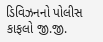ડિવિઝનનો પોલીસ કાફલો જી.જી.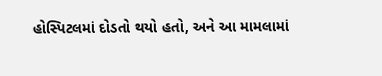હોસ્પિટલમાં દોડતો થયો હતો, અને આ મામલામાં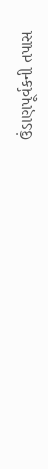ઉંડાણપૂર્વકની તપાસ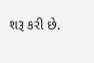શરૂ કરી છે.